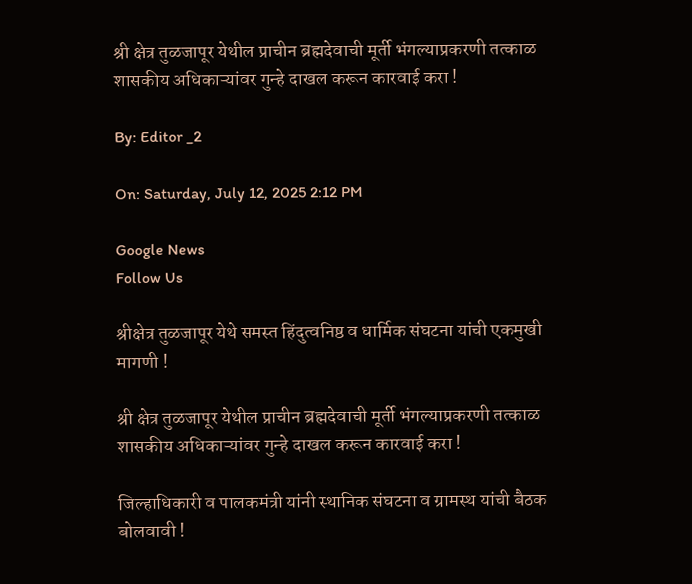श्री क्षेत्र तुळजापूर येथील प्राचीन ब्रह्मदेवाची मूर्ती भंगल्याप्रकरणी तत्काळ शासकीय अधिकाऱ्यांवर गुन्हे दाखल करून कारवाई करा !

By: Editor _2

On: Saturday, July 12, 2025 2:12 PM

Google News
Follow Us

श्रीक्षेत्र तुळजापूर येथे समस्त हिंदुत्वनिष्ठ व धार्मिक संघटना यांची एकमुखी मागणी !

श्री क्षेत्र तुळजापूर येथील प्राचीन ब्रह्मदेवाची मूर्ती भंगल्याप्रकरणी तत्काळ शासकीय अधिकाऱ्यांवर गुन्हे दाखल करून कारवाई करा !

जिल्हाधिकारी व पालकमंत्री यांनी स्थानिक संघटना व ग्रामस्थ यांची बैठक बोलवावी !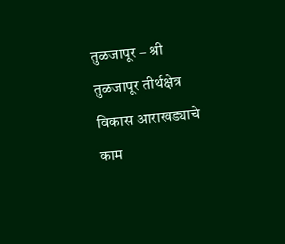तुळजापूर – श्री तुळजापूर तीर्थक्षेत्र विकास आराखड्याचे काम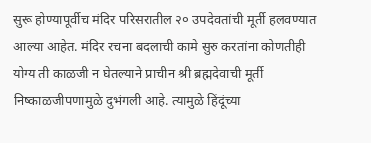सुरू होण्यापूर्वीच मंदिर परिसरातील २० उपदेवतांची मूर्ती हलवण्यात आल्या आहेत. मंदिर रचना बदलाची कामे सुरु करतांना कोणतीही योग्य ती काळजी न घेतल्याने प्राचीन श्री ब्रह्मदेवाची मूर्ती निष्काळजीपणामुळे दुभंगली आहे. त्यामुळे हिंदूंच्या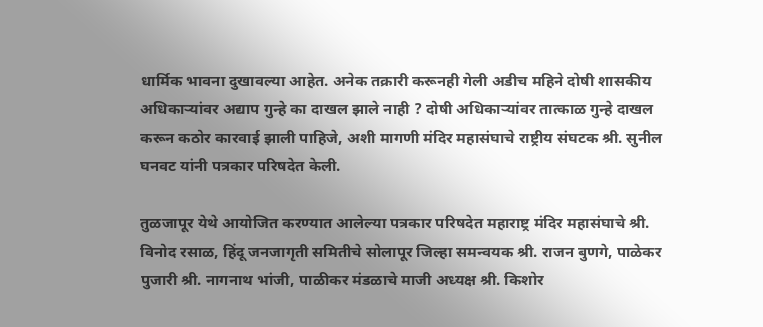धार्मिक भावना दुखावल्या आहेत. अनेक तक्रारी करूनही गेली अडीच महिने दोषी शासकीय अधिकाऱ्यांवर अद्याप गुन्हे का दाखल झाले नाही ? दोषी अधिकाऱ्यांवर तात्काळ गुन्हे दाखल करून कठोर कारवाई झाली पाहिजे, अशी मागणी मंदिर महासंघाचे राष्ट्रीय संघटक श्री. सुनील घनवट यांनी पत्रकार परिषदेत केली.

तुळजापूर येथे आयोजित करण्यात आलेल्या पत्रकार परिषदेत महाराष्ट्र मंदिर महासंघाचे श्री. विनोद रसाळ, हिंदू जनजागृती समितीचे सोलापूर जिल्हा समन्वयक श्री. राजन बुणगे, पाळेकर पुजारी श्री. नागनाथ भांजी, पाळीकर मंडळाचे माजी अध्यक्ष श्री. किशोर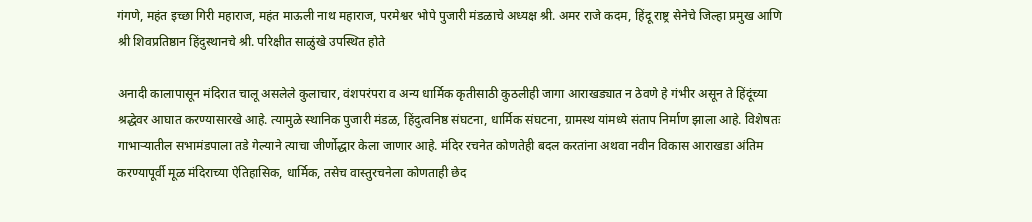गंगणे, महंत इच्छा गिरी महाराज, महंत माऊली नाथ महाराज, परमेश्वर भोपे पुजारी मंडळाचे अध्यक्ष श्री. अमर राजे कदम, हिंदू राष्ट्र सेनेचे जिल्हा प्रमुख आणि श्री शिवप्रतिष्ठान हिंदुस्थानचे श्री. परिक्षीत साळुंखे उपस्थित होते

अनादी कालापासून मंदिरात चालू असलेले कुलाचार, वंशपरंपरा व अन्य धार्मिक कृतीसाठी कुठलीही जागा आराखड्यात न ठेवणे हे गंभीर असून ते हिंदूंच्या श्रद्धेवर आघात करण्यासारखे आहे. त्यामुळे स्थानिक पुजारी मंडळ, हिंदुत्वनिष्ठ संघटना, धार्मिक संघटना, ग्रामस्थ यांमध्ये संताप निर्माण झाला आहे. विशेषतः गाभाऱ्यातील सभामंडपाला तडे गेल्याने त्याचा जीर्णोद्धार केला जाणार आहे. मंदिर रचनेत कोणतेही बदल करतांना अथवा नवीन विकास आराखडा अंतिम करण्यापूर्वी मूळ मंदिराच्या ऐतिहासिक, धार्मिक, तसेच वास्तुरचनेला कोणताही छेद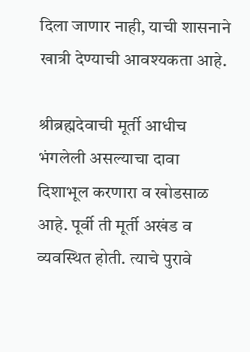दिला जाणार नाही, याची शासनाने खात्री देण्याची आवश्यकता आहे.

श्रीब्रह्मदेवाची मूर्ती आधीच भंगलेली असल्याचा दावा दिशाभूल करणारा व खोडसाळ आहे. पूर्वी ती मूर्ती अखंड व व्यवस्थित होती. त्याचे पुरावे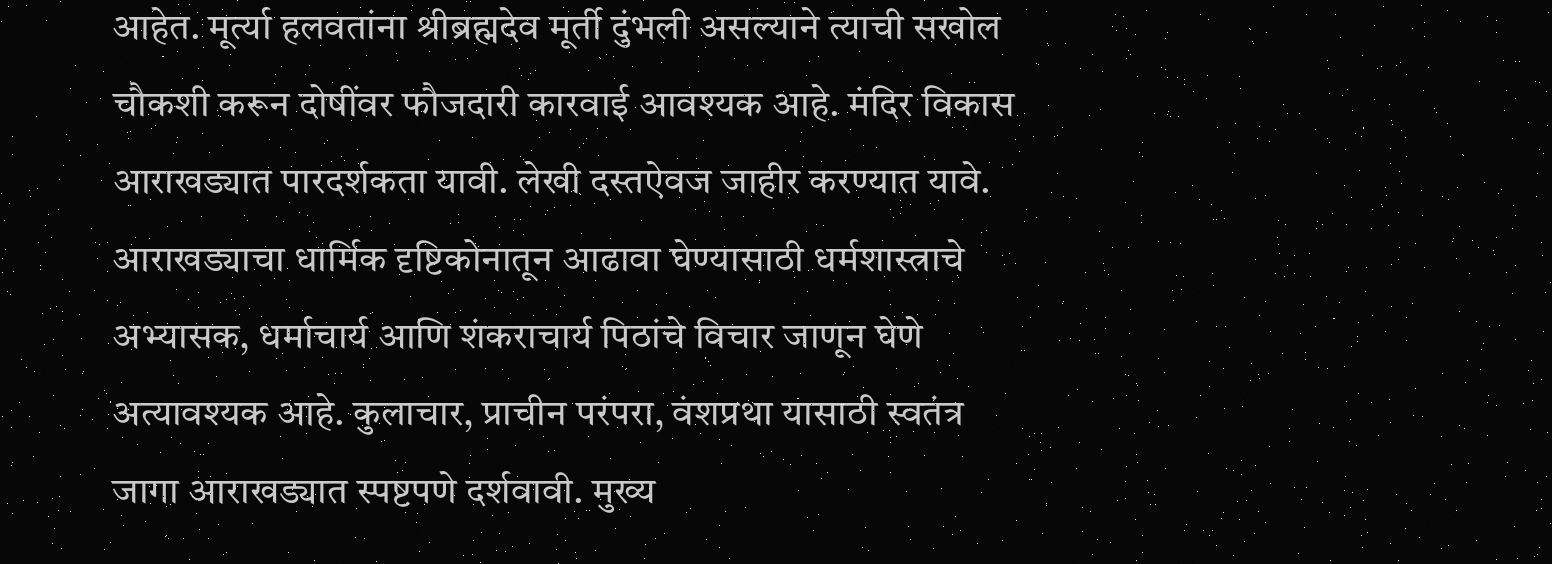आहेत. मूर्त्या हलवतांना श्रीब्रह्मदेव मूर्ती दुंभली असल्याने त्याची सखोल चौकशी करून दोषींवर फौजदारी कारवाई आवश्यक आहे. मंदिर विकास आराखड्यात पारदर्शकता यावी. लेखी दस्तऐवज जाहीर करण्यात यावे. आराखड्याचा धार्मिक दृष्टिकोनातून आढावा घेण्यासाठी धर्मशास्त्राचे अभ्यासक, धर्माचार्य आणि शंकराचार्य पिठांचे विचार जाणून घेणे अत्यावश्यक आहे. कुलाचार, प्राचीन परंपरा, वंशप्रथा यासाठी स्वतंत्र जागा आराखड्यात स्पष्टपणे दर्शवावी. मुख्य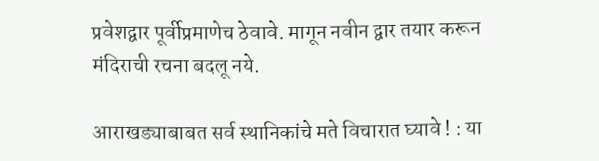प्रवेशद्वार पूर्वीप्रमाणेच ठेवावे. मागून नवीन द्वार तयार करून मंदिराची रचना बदलू नये.

आराखड्याबाबत सर्व स्थानिकांचे मते विचारात घ्यावे ! : या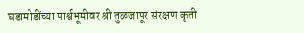घडामोडींच्या पार्श्वभूमीवर श्री तुळजापूर संरक्षण कृती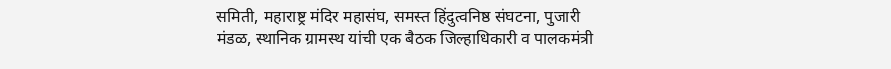समिती, महाराष्ट्र मंदिर महासंघ, समस्त हिंदुत्वनिष्ठ संघटना, पुजारी मंडळ, स्थानिक ग्रामस्थ यांची एक बैठक जिल्हाधिकारी व पालकमंत्री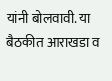यांनी बोलवावी. या बैठकीत आराखडा व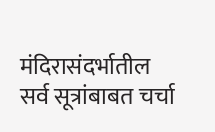मंदिरासंदर्भातील सर्व सूत्रांबाबत चर्चा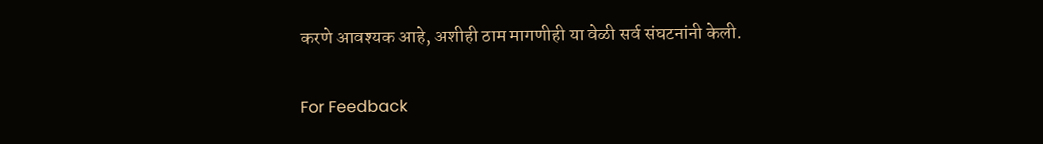करणे आवश्यक आहे, अशीही ठाम मागणीही या वेळी सर्व संघटनांनी केली.

For Feedback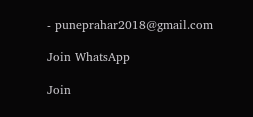- puneprahar2018@gmail.com

Join WhatsApp

Join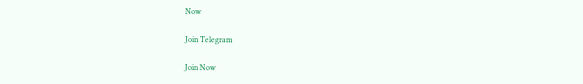Now

Join Telegram

Join Now